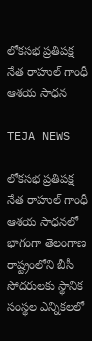లోకసభ ప్రతిపక్ష నేత రాహుల్ గాంధీ ఆశయ సాధన

TEJA NEWS

లోకసభ ప్రతిపక్ష నేత రాహుల్ గాంధీ ఆశయ సాధనలో భాగంగా తెలంగాణ రాష్ట్రంలోని బీసీ సోదరులకు స్థానిక సంస్థల ఎన్నికలలో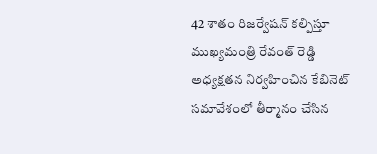42 శాతం రిజర్వేషన్ కల్పిస్తూ ముఖ్యమంత్రి రేవంత్ రెడ్డి అధ్యక్షతన నిర్వహించిన కేబినెట్ సమావేశంలో తీర్మానం చేసిన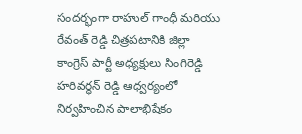సందర్భంగా రాహుల్ గాంధీ మరియు రేవంత్ రెడ్డి చిత్రపటానికి జిల్లా కాంగ్రెస్ పార్టీ అధ్యక్షులు సింగిరెడ్డి హరివర్ధన్ రెడ్డి ఆధ్వర్యంలో నిర్వహించిన పాలాభిషేకం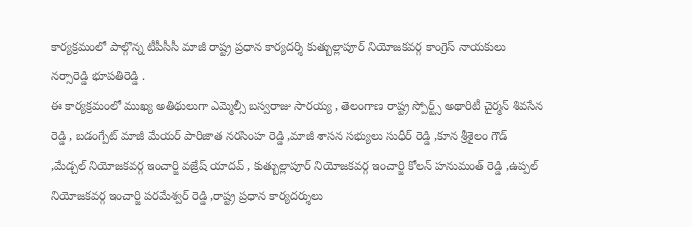కార్యక్రమంలో పాల్గొన్న టీపీసీసీ మాజీ రాష్ట్ర ప్రధాన కార్యదర్శి కుత్బుల్లాపూర్ నియోజకవర్గ కాంగ్రెస్ నాయకులు నర్సారెడ్డి భూపతిరెడ్డి .
ఈ కార్యక్రమంలో ముఖ్య అతిథులుగా ఎమ్మెల్సీ బస్వరాజు సారయ్య , తెలంగాణ రాష్ట్ర స్పోర్ట్స్ అథారిటీ చైర్మన్ శివసేన రెడ్డి , బడంగ్పేట్ మాజీ మేయర్ పారిజాత నరసింహ రెడ్డి ,మాజీ శాసన సభ్యులు సుధీర్ రెడ్డి ,కూన శ్రీశైలం గౌడ్ ,మేడ్చల్ నియోజకవర్గ ఇంచార్జి వజ్రేష్ యాదవ్ , కుత్బుల్లాపూర్ నియోజకవర్గ ఇంచార్జి కోలన్ హనుమంత్ రెడ్డి ,ఉప్పల్ నియోజకవర్గ ఇంచార్జి పరమేశ్వర్ రెడ్డి ,రాష్ట్ర ప్రధాన కార్యదర్శులు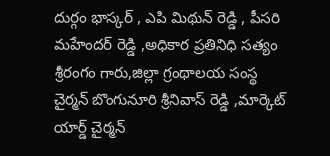దుర్గం భాస్కర్ , ఎపి మిథున్ రెడ్డి , పీసరి మహేందర్ రెడ్డి ,అధికార ప్రతినిధి సత్యం శ్రీరంగం గారు,జిల్లా గ్రంథాలయ సంస్థ చైర్మన్ బొంగునూరి శ్రీనివాస్ రెడ్డి ,మార్కెట్ యార్డ్ చైర్మన్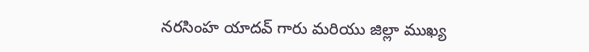నరసింహ యాదవ్ గారు మరియు జిల్లా ముఖ్య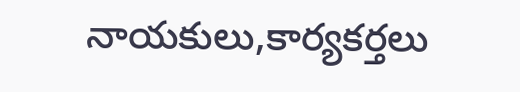నాయకులు,కార్యకర్తలు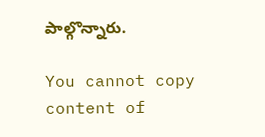పాల్గొన్నారు.

You cannot copy content of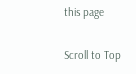this page

Scroll to Top